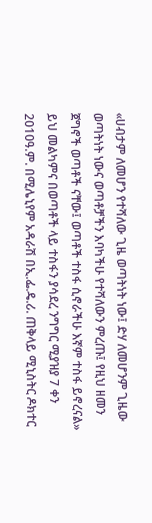«ሀብታም ለመሆን የተሻለው ጊዜ ወጣትነት ነው፤ ድሃ ለመሆንም ጊዜው ወጣትነት ነውና ወጣቶቻችን እባካችሁ የተሻለውን ምረጡ፤ የዚህ ዘመን ጀግኖች ወጣቶች ናቸው፤ ወጣቶች ተስፋ ሲኖራችሁ እኛም ተስፋ ይኖረናል» ይህ መልካምና በወጣቶች ላይ ተስፋን ያሳደረ ንግግር ሚያዝያ 7 ቀን 2010ዓ.ም. በሚሌኒየም አዳራሽ በኢ.ፌ.ዴ.ሪ. ጠቅላይ ሚኒስትር ዶክተር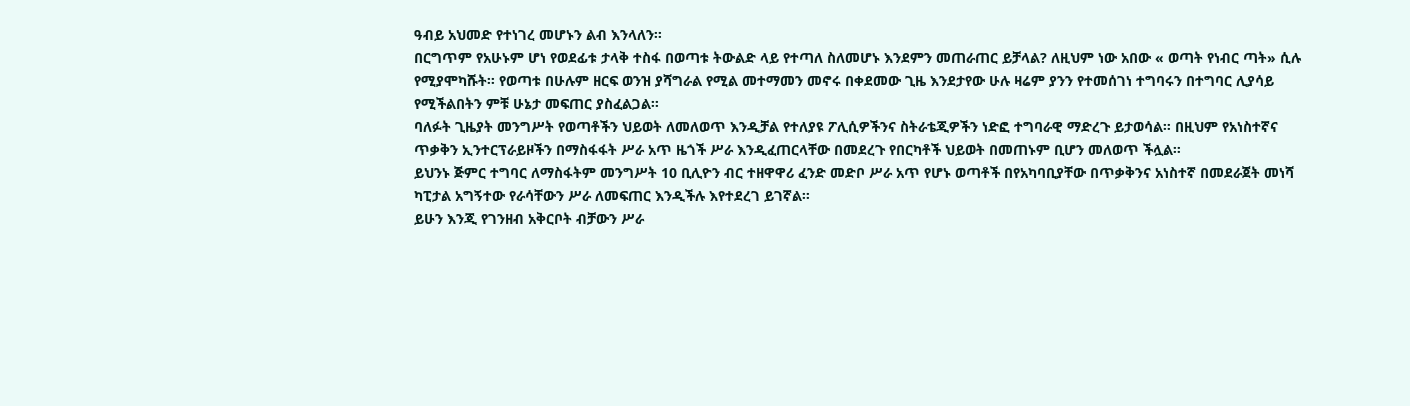ዓብይ አህመድ የተነገረ መሆኑን ልብ እንላለን፡፡
በርግጥም የአሁኑም ሆነ የወደፊቱ ታላቅ ተስፋ በወጣቱ ትውልድ ላይ የተጣለ ስለመሆኑ እንደምን መጠራጠር ይቻላል? ለዚህም ነው አበው « ወጣት የነብር ጣት» ሲሉ የሚያሞካሹት፡፡ የወጣቱ በሁሉም ዘርፍ ወንዝ ያሻግራል የሚል መተማመን መኖሩ በቀደመው ጊዜ እንደታየው ሁሉ ዛሬም ያንን የተመሰገነ ተግባሩን በተግባር ሊያሳይ የሚችልበትን ምቹ ሁኔታ መፍጠር ያስፈልጋል፡፡
ባለፉት ጊዜያት መንግሥት የወጣቶችን ህይወት ለመለወጥ እንዲቻል የተለያዩ ፖሊሲዎችንና ስትራቴጂዎችን ነድፎ ተግባራዊ ማድረጉ ይታወሳል። በዚህም የአነስተኛና ጥቃቅን ኢንተርፕራይዞችን በማስፋፋት ሥራ አጥ ዜጎች ሥራ እንዲፈጠርላቸው በመደረጉ የበርካቶች ህይወት በመጠኑም ቢሆን መለወጥ ችሏል።
ይህንኑ ጅምር ተግባር ለማስፋትም መንግሥት 10 ቢሊዮን ብር ተዘዋዋሪ ፈንድ መድቦ ሥራ አጥ የሆኑ ወጣቶች በየአካባቢያቸው በጥቃቅንና አነስተኛ በመደራጀት መነሻ ካፒታል አግኝተው የራሳቸውን ሥራ ለመፍጠር እንዲችሉ እየተደረገ ይገኛል፡፡
ይሁን እንጂ የገንዘብ አቅርቦት ብቻውን ሥራ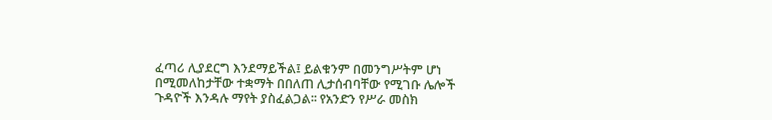ፈጣሪ ሊያደርግ እንደማይችል፤ ይልቁንም በመንግሥትም ሆነ በሚመለከታቸው ተቋማት በበለጠ ሊታሰብባቸው የሚገቡ ሌሎች ጉዳዮች እንዳሉ ማየት ያስፈልጋል፡፡ የአንድን የሥራ መስክ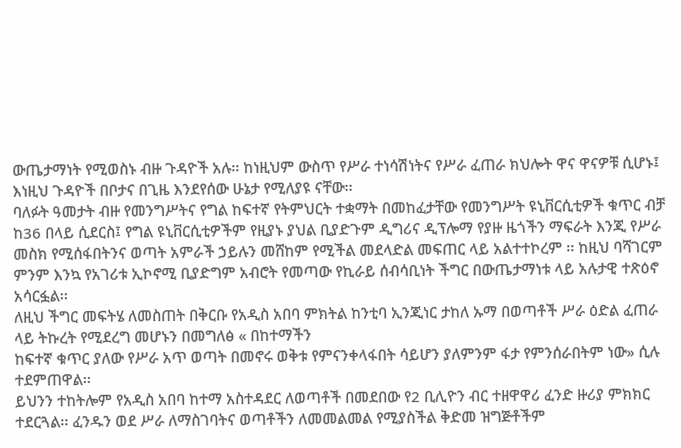ውጤታማነት የሚወስኑ ብዙ ጉዳዮች አሉ፡፡ ከነዚህም ውስጥ የሥራ ተነሳሽነትና የሥራ ፈጠራ ክህሎት ዋና ዋናዎቹ ሲሆኑ፤ እነዚህ ጉዳዮች በቦታና በጊዜ እንደየሰው ሁኔታ የሚለያዩ ናቸው፡፡
ባለፉት ዓመታት ብዙ የመንግሥትና የግል ከፍተኛ የትምህርት ተቋማት በመከፈታቸው የመንግሥት ዩኒቨርሲቲዎች ቁጥር ብቻ ከ36 በላይ ሲደርስ፤ የግል ዩኒቨርሲቲዎችም የዚያኑ ያህል ቢያድጉም ዲግሪና ዲፕሎማ የያዙ ዜጎችን ማፍራት እንጂ የሥራ መስክ የሚሰፋበትንና ወጣት አምራች ኃይሉን መሸከም የሚችል መደላድል መፍጠር ላይ አልተተኮረም ፡፡ ከዚህ ባሻገርም ምንም እንኳ የአገሪቱ ኢኮኖሚ ቢያድግም አብሮት የመጣው የኪራይ ሰብሳቢነት ችግር በውጤታማነቱ ላይ አሉታዊ ተጽዕኖ አሳርፏል፡፡
ለዚህ ችግር መፍትሄ ለመስጠት በቅርቡ የአዲስ አበባ ምክትል ከንቲባ ኢንጂነር ታከለ ኡማ በወጣቶች ሥራ ዕድል ፈጠራ ላይ ትኩረት የሚደረግ መሆኑን በመግለፅ « በከተማችን
ከፍተኛ ቁጥር ያለው የሥራ አጥ ወጣት በመኖሩ ወቅቱ የምናንቀላፋበት ሳይሆን ያለምንም ፋታ የምንሰራበትም ነው» ሲሉ ተደምጠዋል፡፡
ይህንን ተከትሎም የአዲስ አበባ ከተማ አስተዳደር ለወጣቶች በመደበው የ2 ቢሊዮን ብር ተዘዋዋሪ ፈንድ ዙሪያ ምክክር ተደርጓል፡፡ ፈንዱን ወደ ሥራ ለማስገባትና ወጣቶችን ለመመልመል የሚያስችል ቅድመ ዝግጅቶችም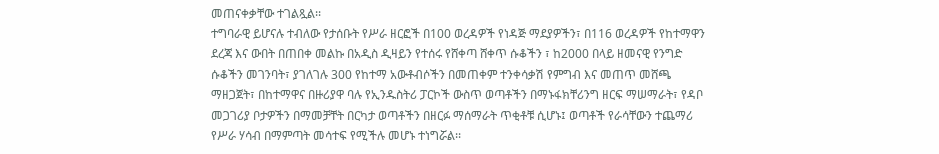መጠናቀቃቸው ተገልጿል፡፡
ተግባራዊ ይሆናሉ ተብለው የታሰቡት የሥራ ዘርፎች በ100 ወረዳዎች የነዳጅ ማደያዎችን፣ በ116 ወረዳዎች የከተማዋን ደረጃ እና ውበት በጠበቀ መልኩ በአዲስ ዲዛይን የተሰሩ የሸቀጣ ሸቀጥ ሱቆችን ፣ ከ2000 በላይ ዘመናዊ የንግድ ሱቆችን መገንባት፣ ያገለገሉ 300 የከተማ አውቶብሶችን በመጠቀም ተንቀሳቃሽ የምግብ እና መጠጥ መሸጫ ማዘጋጀት፣ በከተማዋና በዙሪያዋ ባሉ የኢንዱስትሪ ፓርኮች ውስጥ ወጣቶችን በማኑፋክቸሪንግ ዘርፍ ማሠማራት፣ የዳቦ መጋገሪያ ቦታዎችን በማመቻቸት በርካታ ወጣቶችን በዘርፉ ማሰማራት ጥቂቶቹ ሲሆኑ፤ ወጣቶች የራሳቸውን ተጨማሪ የሥራ ሃሳብ በማምጣት መሳተፍ የሚችሉ መሆኑ ተነግሯል፡፡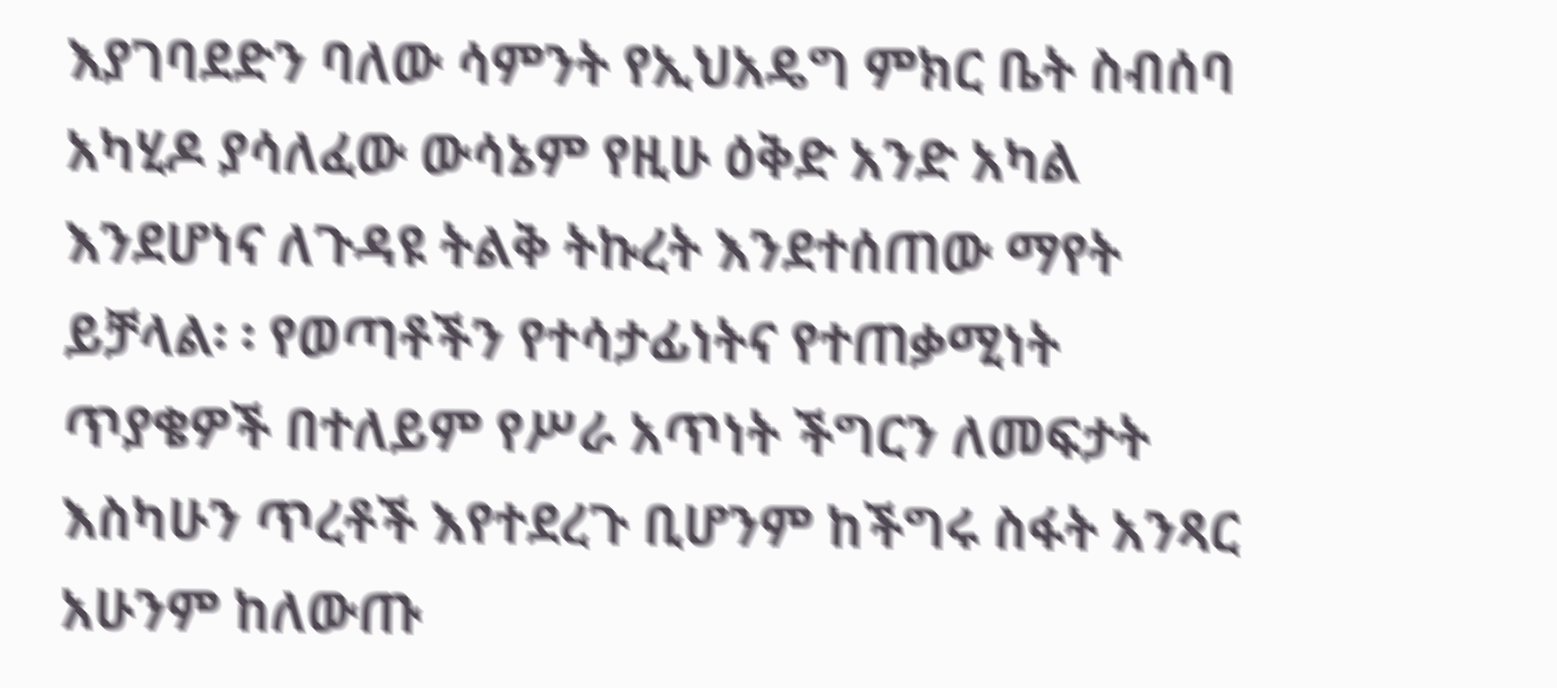እያገባደድን ባለው ሳምንት የኢህአዴግ ምክር ቤት ስብሰባ አካሂዶ ያሳለፈው ውሳኔም የዚሁ ዕቅድ አንድ አካል እንደሆነና ለጉዳዩ ትልቅ ትኩረት እንደተሰጠው ማየት ይቻላል፡ ፡ የወጣቶችን የተሳታፊነትና የተጠቃሚነት ጥያቄዎች በተለይም የሥራ አጥነት ችግርን ለመፍታት እስካሁን ጥረቶች እየተደረጉ ቢሆንም ከችግሩ ስፋት አንጻር አሁንም ከለውጡ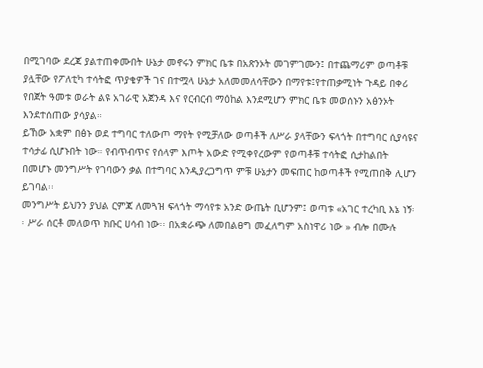በሚገባው ደረጃ ያልተጠቀሙበት ሁኔታ መኖሩን ምክር ቤቱ በአጽንኦት መገምገሙን፤ በተጨማሪም ወጣቶቹ ያሏቸው የፖለቲካ ተሳትፎ ጥያቄዎች ገና በተሟላ ሁኔታ አለመመለሳቸውን በማየቱ፤የተጠቃሚነት ጉዳይ በቀሪ የበጀት ዓመቱ ወራት ልዩ አገራዊ አጀንዳ እና የርብርብ ማዕከል እንደሚሆን ምክር ቤቱ መወሰኑን አፅንኦት እንደተሰጠው ያሳያል።
ይኸው አቋም በፅኑ ወደ ተግባር ተለውጦ ማየት የሚቻለው ወጣቶች ለሥራ ያላቸውን ፍላጎት በተግባር ሲያሳዩና ተሳታፊ ሲሆኑበት ነው። የብጥብጥና የሰላም እጦት አውድ የሚቀየረውም የወጣቶቹ ተሳትፎ ሲታከልበት በመሆኑ መንግሥት የገባውን ቃል በተግባር እንዲያረጋግጥ ምቹ ሁኔታን መፍጠር ከወጣቶች የሚጠበቅ ሊሆን ይገባል፡፡
መንግሥት ይህንን ያህል ርምጃ ለመጓዝ ፍላጎት ማሳየቱ አንድ ውጤት ቢሆንም፤ ወጣቱ «አገር ተረካቢ እኔ ነኝ፡፡ ሥራ ሰርቶ መለወጥ ክቡር ሀሳብ ነው፡፡ በአቋራጭ ለመበልፀግ መፈለግም አስነዋሪ ነው » ብሎ በሙሉ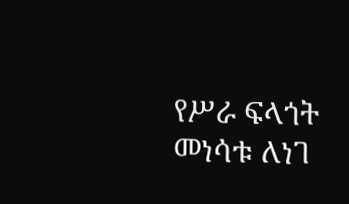የሥራ ፍላጎት መነሳቱ ለነገ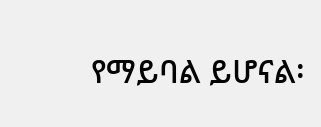የማይባል ይሆናል፡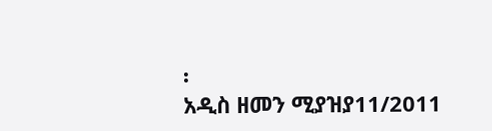፡
አዲስ ዘመን ሚያዝያ11/2011